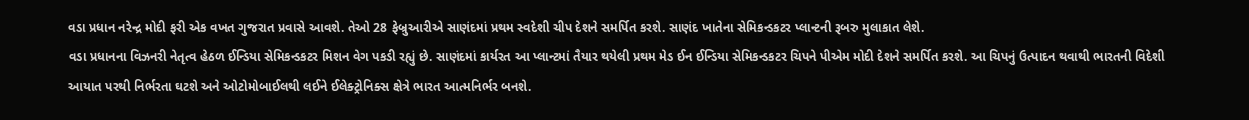વડા પ્રધાન નરેન્દ્ર મોદી ફરી એક વખત ગુજરાત પ્રવાસે આવશે. તેઓ 28 ફેબ્રુઆરીએ સાણંદમાં પ્રથમ સ્વદેશી ચીપ દેશને સમર્પિત કરશે. સાણંદ ખાતેના સેમિકન્ડકટર પ્લાન્ટની રૂબરુ મુલાકાત લેશે.
વડા પ્રધાનના વિઝનરી નેતૃત્વ હેઠળ ઈન્ડિયા સેમિકન્ડકટર મિશન વેગ પકડી રહ્યું છે. સાણંદમાં કાર્યરત આ પ્લાન્ટમાં તૈયાર થયેલી પ્રથમ મેડ ઈન ઈન્ડિયા સેમિકન્ડકટર ચિપને પીએમ મોદી દેશને સમર્પિત કરશે. આ ચિપનું ઉત્પાદન થવાથી ભારતની વિદેશી આયાત પરથી નિર્ભરતા ઘટશે અને ઓટોમોબાઈલથી લઈને ઈલેક્ટ્રોનિક્સ ક્ષેત્રે ભારત આત્મનિર્ભર બનશે.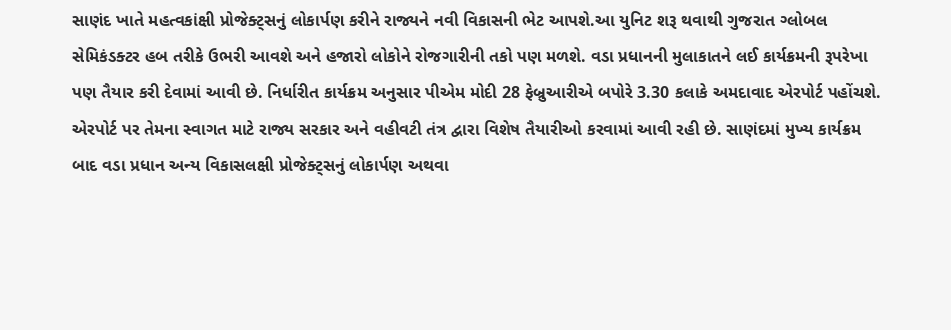સાણંદ ખાતે મહત્વકાંક્ષી પ્રોજેક્ટ્સનું લોકાર્પણ કરીને રાજ્યને નવી વિકાસની ભેટ આપશે.આ યુનિટ શરૂ થવાથી ગુજરાત ગ્લોબલ સેમિકંડક્ટર હબ તરીકે ઉભરી આવશે અને હજારો લોકોને રોજગારીની તકો પણ મળશે. વડા પ્રધાનની મુલાકાતને લઈ કાર્યક્રમની રૂપરેખા પણ તૈયાર કરી દેવામાં આવી છે. નિર્ધારીત કાર્યક્રમ અનુસાર પીએમ મોદી 28 ફેબ્રુઆરીએ બપોરે 3.30 કલાકે અમદાવાદ એરપોર્ટ પહોંચશે.
એરપોર્ટ પર તેમના સ્વાગત માટે રાજ્ય સરકાર અને વહીવટી તંત્ર દ્વારા વિશેષ તૈયારીઓ કરવામાં આવી રહી છે. સાણંદમાં મુખ્ય કાર્યક્રમ બાદ વડા પ્રધાન અન્ય વિકાસલક્ષી પ્રોજેક્ટ્સનું લોકાર્પણ અથવા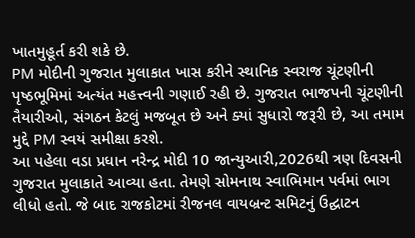ખાતમુહૂર્ત કરી શકે છે.
PM મોદીની ગુજરાત મુલાકાત ખાસ કરીને સ્થાનિક સ્વરાજ ચૂંટણીની પૃષ્ઠભૂમિમાં અત્યંત મહત્ત્વની ગણાઈ રહી છે. ગુજરાત ભાજપની ચૂંટણીની તૈયારીઓ, સંગઠન કેટલું મજબૂત છે અને ક્યાં સુધારો જરૂરી છે, આ તમામ મુદ્દે PM સ્વયં સમીક્ષા કરશે.
આ પહેલા વડા પ્રધાન નરેન્દ્ર મોદી 10 જાન્યુઆરી,2026થી ત્રણ દિવસની ગુજરાત મુલાકાતે આવ્યા હતા. તેમણે સોમનાથ સ્વાભિમાન પર્વમાં ભાગ લીધો હતો. જે બાદ રાજકોટમાં રીજનલ વાયબ્રન્ટ સમિટનું ઉદ્ઘાટન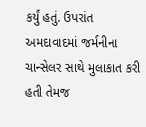કર્યું હતું. ઉપરાંત અમદાવાદમાં જર્મનીના ચાન્સેલર સાથે મુલાકાત કરી હતી તેમજ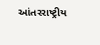આંતરરાષ્ટ્રીય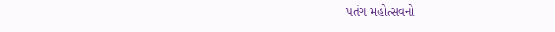પતંગ મહોત્સવનો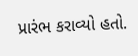પ્રારંભ કરાવ્યો હતો.